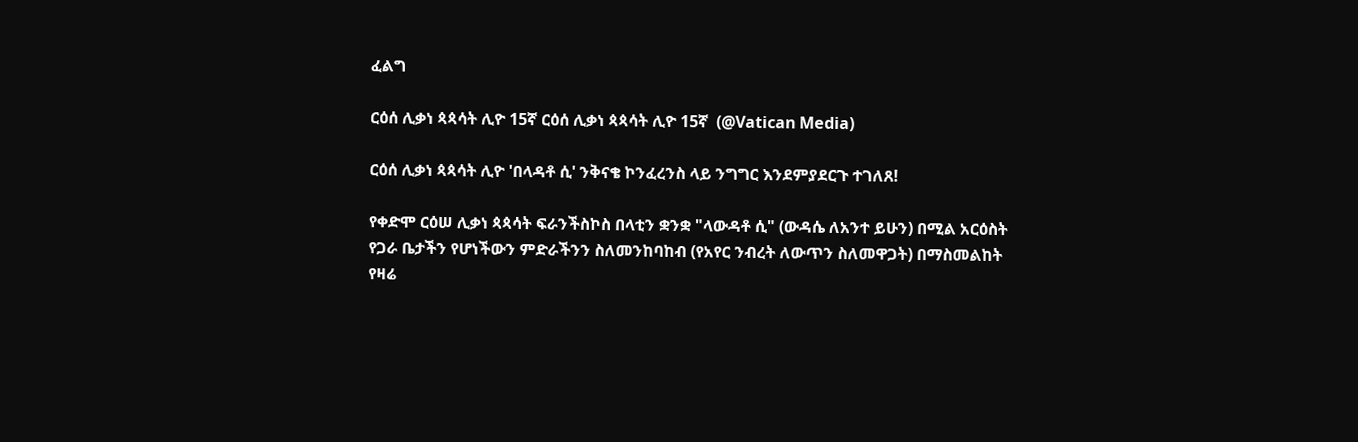ፈልግ

ርዕሰ ሊቃነ ጳጳሳት ሊዮ 15ኛ ርዕሰ ሊቃነ ጳጳሳት ሊዮ 15ኛ  (@Vatican Media)

ርዕሰ ሊቃነ ጳጳሳት ሊዮ 'በላዳቶ ሲ' ንቅናቄ ኮንፈረንስ ላይ ንግግር እንደምያደርጉ ተገለጸ!

የቀድሞ ርዕሠ ሊቃነ ጳጳሳት ፍራንችስኮስ በላቲን ቋንቋ "ላውዳቶ ሲ" (ውዳሴ ለአንተ ይሁን) በሚል አርዕስት የጋራ ቤታችን የሆነችውን ምድራችንን ስለመንከባከብ (የአየር ንብረት ለውጥን ስለመዋጋት) በማስመልከት የዛሬ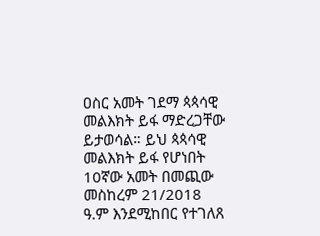ዐስር አመት ገደማ ጳጳሳዊ መልእክት ይፋ ማድረጋቸው ይታወሳል። ይህ ጳጳሳዊ መልእክት ይፋ የሆነበት 10ኛው አመት በመጪው መስከረም 21/2018 ዓ.ም እንደሚከበር የተገለጸ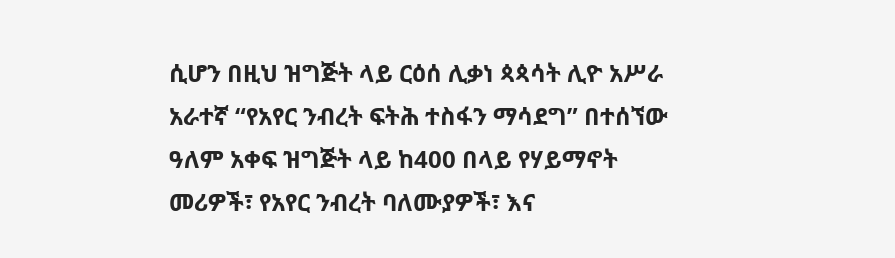ሲሆን በዚህ ዝግጅት ላይ ርዕሰ ሊቃነ ጳጳሳት ሊዮ አሥራ አራተኛ “የአየር ንብረት ፍትሕ ተስፋን ማሳደግ” በተሰኘው ዓለም አቀፍ ዝግጅት ላይ ከ400 በላይ የሃይማኖት መሪዎች፣ የአየር ንብረት ባለሙያዎች፣ እና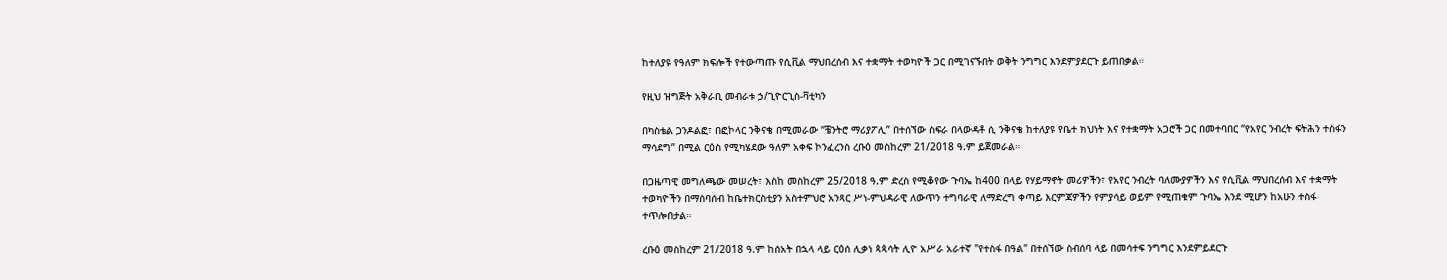ከተለያዩ የዓለም ክፍሎች የተውጣጡ የሲቪል ማህበረሰብ እና ተቋማት ተወካዮች ጋር በሚገናኙበት ወቅት ንግግር እንደምያደርጉ ይጠበቃል።

የዚህ ዝግጅት አቅራቢ መብራቱ ኃ/ጊዮርጊስ-ቫቲካን

በካስቴል ጋንዶልፎ፣ በፎኮላር ንቅናቄ በሚመራው “ቼንትሮ ማሪያፖሊ” በተሰኘው ስፍራ በላውዳቶ ሲ ንቅናቄ ከተለያዩ የቤተ ክህነት እና የተቋማት አጋሮች ጋር በመተባበር “የአየር ንብረት ፍትሕን ተስፋን ማሳደግ” በሚል ርዕስ የሚካሄደው ዓለም አቀፍ ኮንፈረንስ ረቡዕ መስከረም 21/2018 ዓ.ም ይጀመራል።

በጋዜጣዊ መግለጫው መሠረት፣ እስከ መስከረም 25/2018 ዓ.ም ድረስ የሚቆየው ጉባኤ ከ400 በላይ የሃይማኖት መሪዎችን፣ የአየር ንብረት ባለሙያዎችን እና የሲቪል ማህበረሰብ እና ተቋማት ተወካዮችን በማሰባሰብ ከቤተክርስቲያን አስተምህሮ አንጻር ሥነ-ምህዳራዊ ለውጥን ተግባራዊ ለማድረግ ቀጣይ እርምጃዎችን የምያሳይ ወይም የሚጠቁም ጉባኤ እንደ ሚሆን ከአሁን ተስፋ ተጥሎበታል።

ረቡዕ መስከረም 21/2018 ዓ.ም ከሰአት በኋላ ላይ ርዕሰ ሊቃነ ጳጳሳት ሊዮ አሥራ አራተኛ "የተስፋ በዓል" በተሰኘው ስብሰባ ላይ በመሳተፍ ንግግር እንደምይደርጉ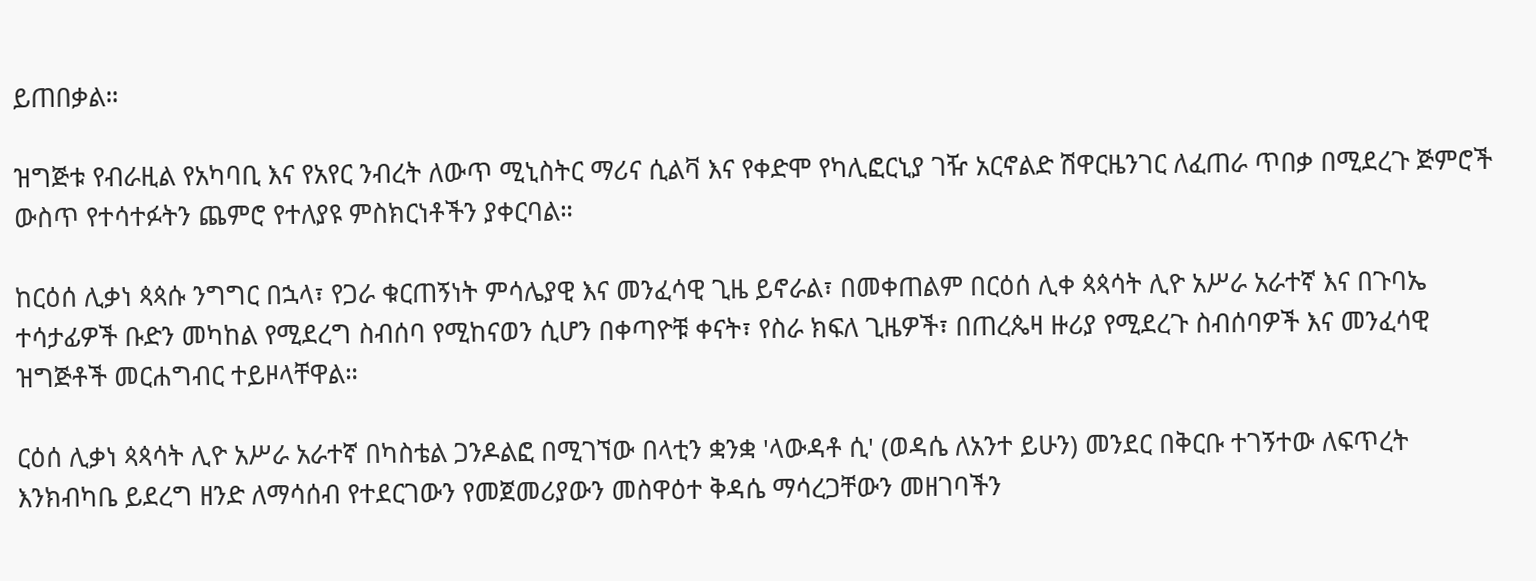ይጠበቃል።

ዝግጅቱ የብራዚል የአካባቢ እና የአየር ንብረት ለውጥ ሚኒስትር ማሪና ሲልቫ እና የቀድሞ የካሊፎርኒያ ገዥ አርኖልድ ሽዋርዜንገር ለፈጠራ ጥበቃ በሚደረጉ ጅምሮች ውስጥ የተሳተፉትን ጨምሮ የተለያዩ ምስክርነቶችን ያቀርባል።

ከርዕሰ ሊቃነ ጳጳሱ ንግግር በኋላ፣ የጋራ ቁርጠኝነት ምሳሌያዊ እና መንፈሳዊ ጊዜ ይኖራል፣ በመቀጠልም በርዕሰ ሊቀ ጳጳሳት ሊዮ አሥራ አራተኛ እና በጉባኤ ተሳታፊዎች ቡድን መካከል የሚደረግ ስብሰባ የሚከናወን ሲሆን በቀጣዮቹ ቀናት፣ የስራ ክፍለ ጊዜዎች፣ በጠረጴዛ ዙሪያ የሚደረጉ ስብሰባዎች እና መንፈሳዊ ዝግጅቶች መርሐግብር ተይዞላቸዋል።

ርዕሰ ሊቃነ ጳጳሳት ሊዮ አሥራ አራተኛ በካስቴል ጋንዶልፎ በሚገኘው በላቲን ቋንቋ 'ላውዳቶ ሲ' (ወዳሴ ለአንተ ይሁን) መንደር በቅርቡ ተገኝተው ለፍጥረት እንክብካቤ ይደረግ ዘንድ ለማሳሰብ የተደርገውን የመጀመሪያውን መስዋዕተ ቅዳሴ ማሳረጋቸውን መዘገባችን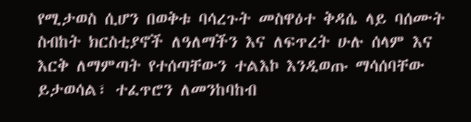የሚታወስ ሲሆን በወቅቱ ባሳረጉት መስዋዕተ ቅዳሴ ላይ ባሰሙት ስብከት ክርስቲያኖች ለዓለማችን እና ለፍጥረት ሁሉ ሰላም እና እርቅ ለማምጣት የተሰጣቸውን ተልእኮ እንዲወጡ ማሳሰባቸው ይታወሳል፣ ተፈጥሮን ለመንከባከብ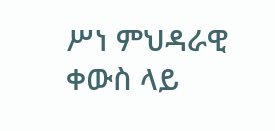ሥነ ምህዳራዊ ቀውስ ላይ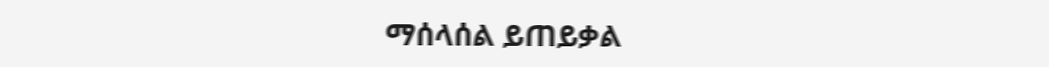ማሰላሰል ይጠይቃል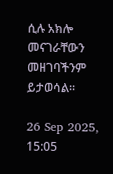ሲሉ አክሎ መናገራቸውን መዘገባችንም ይታወሳል።

26 Sep 2025, 15:05